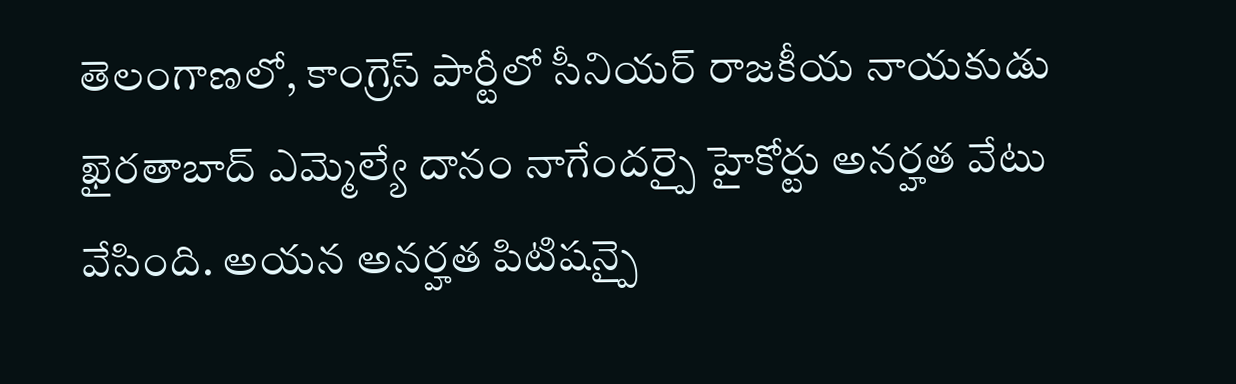తెలంగాణలో, కాంగ్రెస్ పార్టీలో సీనియర్ రాజకీయ నాయకుడు ఖైరతాబాద్ ఎమ్మెల్యే దానం నాగేందర్పై హైకోర్టు అనర్హత వేటు వేసింది. అయన అనర్హత పిటిషన్పై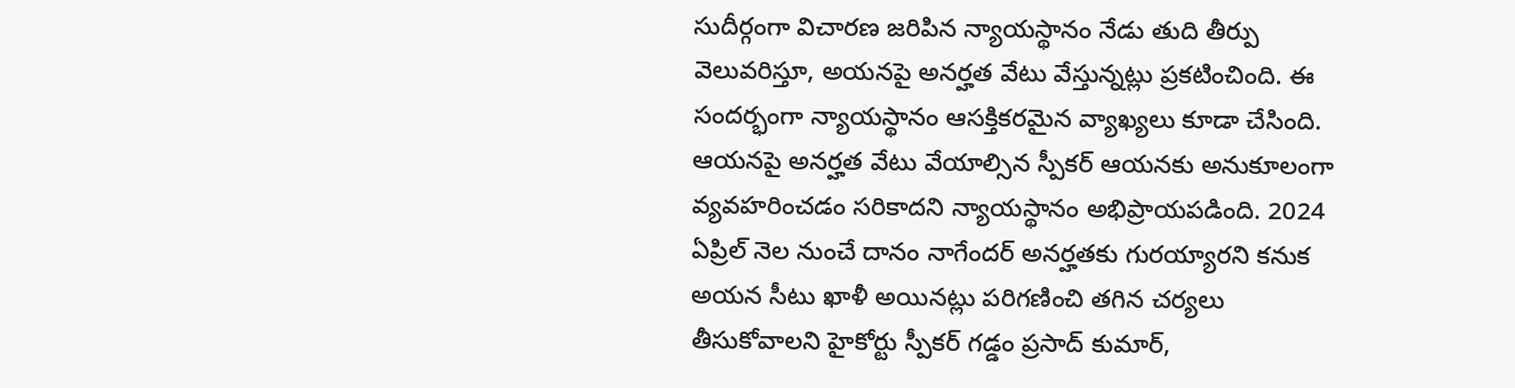సుదీర్గంగా విచారణ జరిపిన న్యాయస్థానం నేడు తుది తీర్పు వెలువరిస్తూ, అయనపై అనర్హత వేటు వేస్తున్నట్లు ప్రకటించింది. ఈ సందర్భంగా న్యాయస్థానం ఆసక్తికరమైన వ్యాఖ్యలు కూడా చేసింది. ఆయనపై అనర్హత వేటు వేయాల్సిన స్పీకర్ ఆయనకు అనుకూలంగా వ్యవహరించడం సరికాదని న్యాయస్థానం అభిప్రాయపడింది. 2024 ఏప్రిల్ నెల నుంచే దానం నాగేందర్ అనర్హతకు గురయ్యారని కనుక అయన సీటు ఖాళీ అయినట్లు పరిగణించి తగిన చర్యలు తీసుకోవాలని హైకోర్టు స్పీకర్ గడ్డం ప్రసాద్ కుమార్,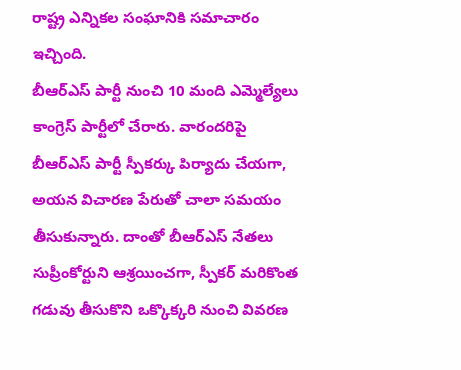రాష్ట్ర ఎన్నికల సంఘానికి సమాచారం ఇచ్చింది.
బీఆర్ఎస్ పార్టీ నుంచి 10 మంది ఎమ్మెల్యేలు కాంగ్రెస్ పార్టీలో చేరారు. వారందరిపై బీఆర్ఎస్ పార్టీ స్పీకర్కు పిర్యాదు చేయగా, అయన విచారణ పేరుతో చాలా సమయం తీసుకున్నారు. దాంతో బీఆర్ఎస్ నేతలు సుప్రీంకోర్టుని ఆశ్రయించగా, స్పీకర్ మరికొంత గడువు తీసుకొని ఒక్కొక్కరి నుంచి వివరణ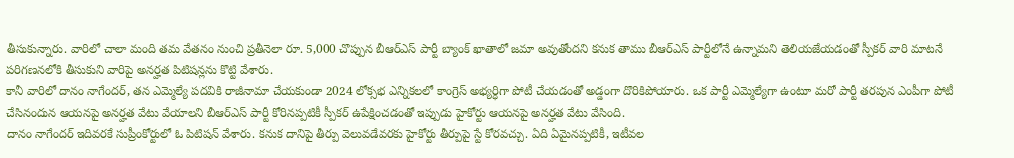తీసుకున్నారు. వారిలో చాలా మంది తమ వేతనం నుంచి ప్రతీనెలా రూ. 5,000 చొప్పున బీఆర్ఎస్ పార్టీ బ్యాంక్ ఖాతాలో జమా అవుతోందని కనుక తాము బీఆర్ఎస్ పార్టీలోనే ఉన్నామని తెలియజేయడంతో స్పీకర్ వారి మాటనే పరిగణనలోకి తీసుకుని వారిపై అనర్హత పిటిషన్లను కొట్టి వేశారు.
కానీ వారిలో దానం నాగేందర్, తన ఎమ్మెల్యే పదవికి రాజీనామా చేయకుండా 2024 లోక్సభ ఎన్నికలలో కాంగ్రెస్ అభ్యర్ధిగా పోటీ చేయడంతో అడ్డంగా దొరికిపోయారు. ఒక పార్టీ ఎమ్మెల్యేగా ఉంటూ మరో పార్టీ తరపున ఎంపీగా పోటీ చేసినందున ఆయనపై అనర్హత వేటు వేయాలని బీఆర్ఎస్ పార్టీ కోరినప్పటికీ స్పీకర్ ఉపేక్షించడంతో ఇప్పుడు హైకోర్టు ఆయనపై అనర్హత వేటు వేసింది.
దానం నాగేందర్ ఇదివరకే సుప్రీంకోర్టులో ఓ పిటిషన్ వేశారు. కనుక దానిపై తీర్పు వెలువడేవరకు హైకోర్టు తీర్పుపై స్టే కోరవచ్చు. ఏది ఏమైనప్పటికీ, ఇటీవల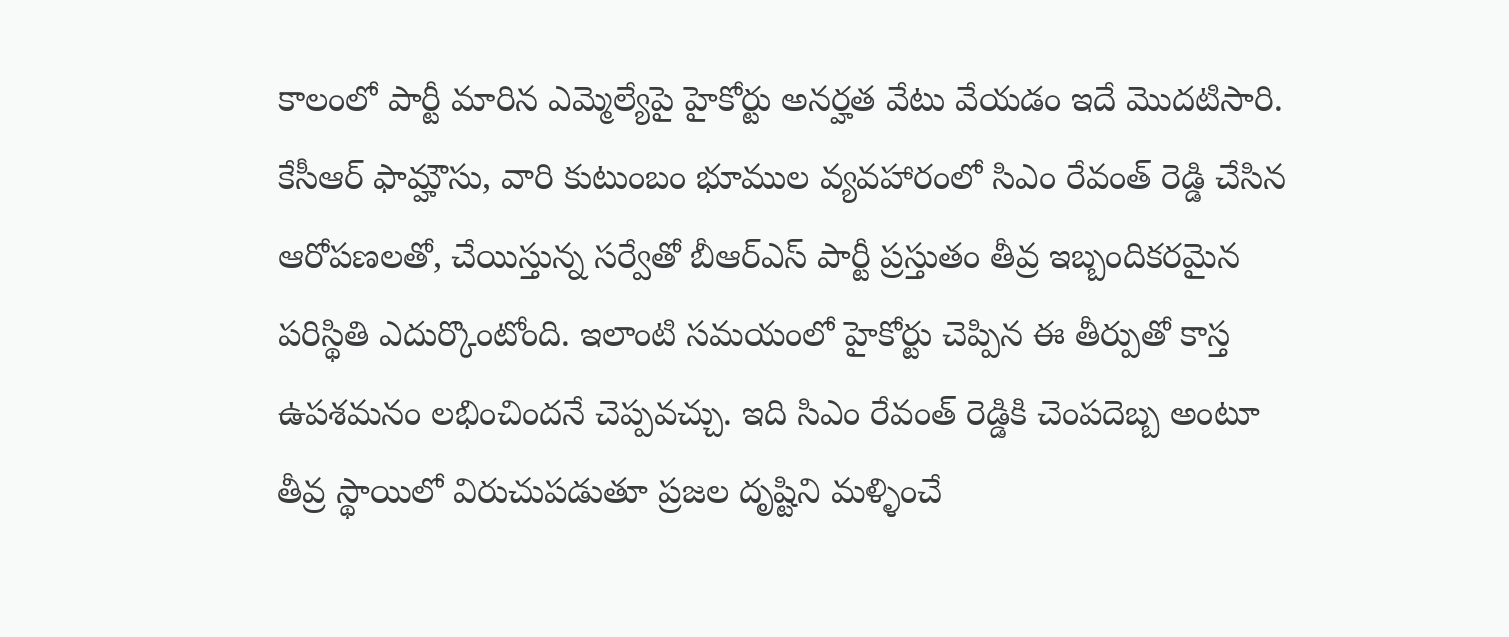కాలంలో పార్టీ మారిన ఎమ్మెల్యేపై హైకోర్టు అనర్హత వేటు వేయడం ఇదే మొదటిసారి.
కేసీఆర్ ఫామ్హౌసు, వారి కుటుంబం భూముల వ్యవహారంలో సిఎం రేవంత్ రెడ్డి చేసిన ఆరోపణలతో, చేయిస్తున్న సర్వేతో బీఆర్ఎస్ పార్టీ ప్రస్తుతం తీవ్ర ఇబ్బందికరమైన పరిస్థితి ఎదుర్కొంటోంది. ఇలాంటి సమయంలో హైకోర్టు చెప్పిన ఈ తీర్పుతో కాస్త ఉపశమనం లభించిందనే చెప్పవచ్చు. ఇది సిఎం రేవంత్ రెడ్డికి చెంపదెబ్బ అంటూ తీవ్ర స్థాయిలో విరుచుపడుతూ ప్రజల దృష్టిని మళ్ళించే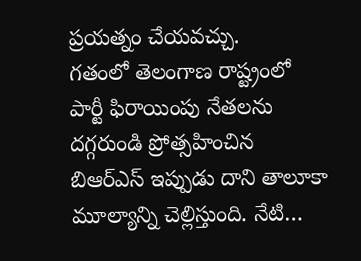ప్రయత్నం చేయవచ్చు.
గతంలో తెలంగాణ రాష్ట్రంలో పార్టీ ఫిరాయింపు నేతలను దగ్గరుండి ప్రోత్సహించిన బిఆర్ఎస్ ఇప్పుడు దాని తాలూకా మూల్యాన్ని చెల్లిస్తుంది. నేటి…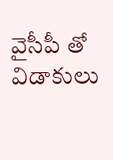వైసీపీ తో విడాకులు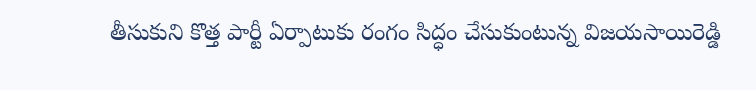తీసుకుని కొత్త పార్టీ ఏర్పాటుకు రంగం సిద్ధం చేసుకుంటున్న విజయసాయిరెడ్డి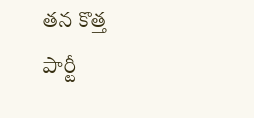తన కొత్త పార్టీ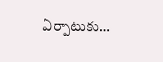ఏర్పాటుకు…